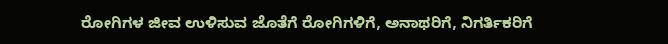ರೋಗಿಗಳ ಜೀವ ಉಳಿಸುವ ಜೊತೆಗೆ ರೋಗಿಗಳಿಗೆ, ಅನಾಥರಿಗೆ, ನಿಗರ್ತಿಕರಿಗೆ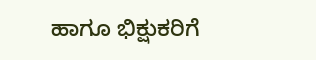ಹಾಗೂ ಭಿಕ್ಷುಕರಿಗೆ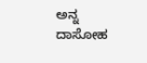ಅನ್ನ ದಾಸೋಹ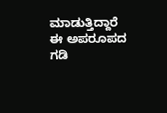ಮಾಡುತ್ತಿದ್ದಾರೆ ಈ ಅಪರೂಪದ ಗಡಿ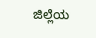ಜಿಲ್ಲೆಯ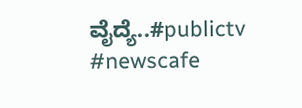ವೈದ್ಯೆ..#publictv #newscafe